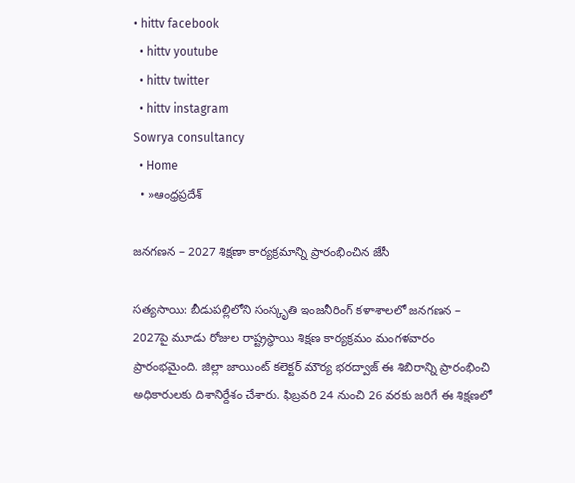• hittv facebook
  • hittv youtube
  • hittv twitter
  • hittv instagram
Sowrya consultancy
  • Home
  • »ఆంధ్రప్రదేశ్

జనగణన – 2027 శిక్షణా కార్యక్రమాన్ని ప్రారంభించిన జేసీ

సత్యసాయి: బీడుపల్లిలోని సంస్కృతి ఇంజనీరింగ్ కళాశాలలో జనగణన – 2027పై మూడు రోజుల రాష్ట్రస్థాయి శిక్షణ కార్యక్రమం మంగళవారం ప్రారంభమైంది. జిల్లా జాయింట్ కలెక్టర్ మౌర్య భరద్వాజ్ ఈ శిబిరాన్ని ప్రారంభించి అధికారులకు దిశానిర్దేశం చేశారు. ఫిబ్రవరి 24 నుంచి 26 వరకు జరిగే ఈ శిక్షణలో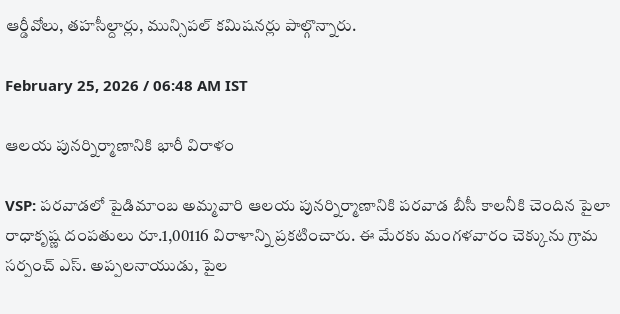ఆర్డీవోలు, తహసీల్దార్లు, మున్సిపల్ కమిషనర్లు పాల్గొన్నారు.

February 25, 2026 / 06:48 AM IST

ఆలయ పునర్నిర్మాణానికి భారీ విరాళం

VSP: పరవాడలో పైడిమాంబ అమ్మవారి ఆలయ పునర్నిర్మాణానికి పరవాడ బీసీ కాలనీకి చెందిన పైలా రాధాకృష్ణ దంపతులు రూ.1,00116 విరాళాన్ని ప్రకటించారు. ఈ మేరకు మంగళవారం చెక్కును గ్రామ సర్పంచ్ ఎస్. అప్పలనాయుడు, పైల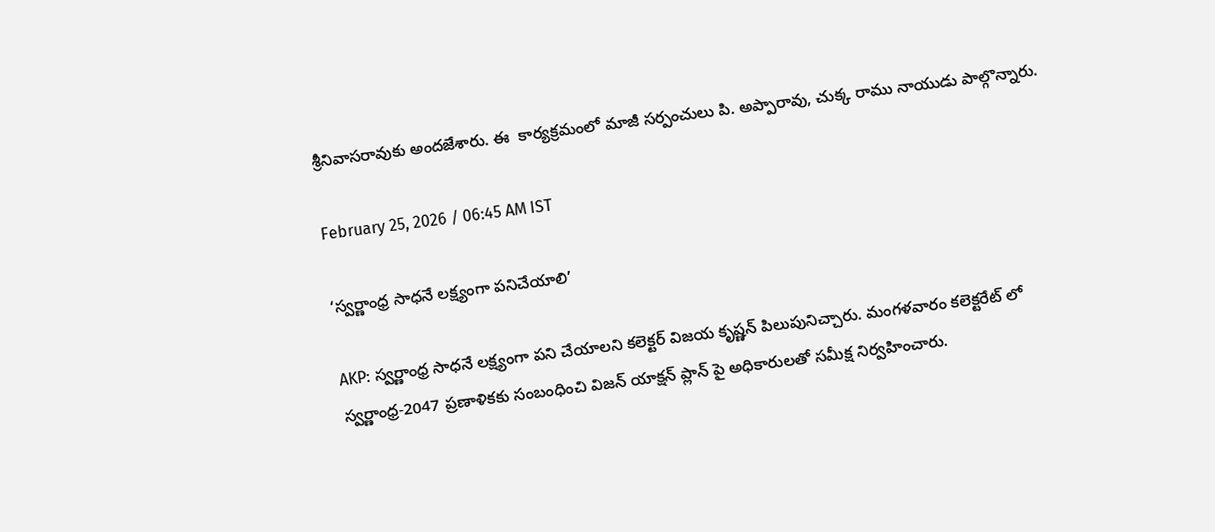శ్రీనివాసరావుకు అందజేశారు. ఈ  కార్యక్రమంలో మాజీ సర్పంచులు పి. అప్పారావు, చుక్క రాము నాయుడు పాల్గొన్నారు.

February 25, 2026 / 06:45 AM IST

‘స్వర్ణాంధ్ర సాధనే లక్ష్యంగా పనిచేయాలి’

AKP: స్వర్ణాంధ్ర సాధనే లక్ష్యంగా పని చేయాలని కలెక్టర్ విజయ కృష్ణన్ పిలుపునిచ్చారు. మంగళవారం కలెక్టరేట్ లో స్వర్ణాంధ్ర-2047 ప్రణాళికకు సంబంధించి విజన్ యాక్షన్ ప్లాన్ పై అధికారులతో సమీక్ష నిర్వహించారు.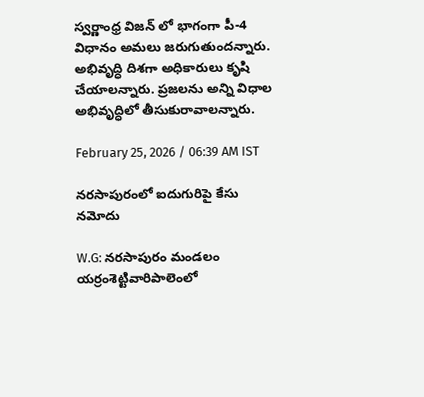స్వర్ణాంధ్ర విజన్ లో భాగంగా పీ-4 విధానం అమలు జరుగుతుందన్నారు. అభివృద్ధి దిశగా అధికారులు కృషి చేయాలన్నారు. ప్రజలను అన్ని విధాల అభివృద్ధిలో తీసుకురావాలన్నారు.

February 25, 2026 / 06:39 AM IST

నరసాపురంలో ఐదుగురిపై కేసు నమోదు

W.G: నరసాపురం మండలం యర్రంశెట్టివారిపాలెంలో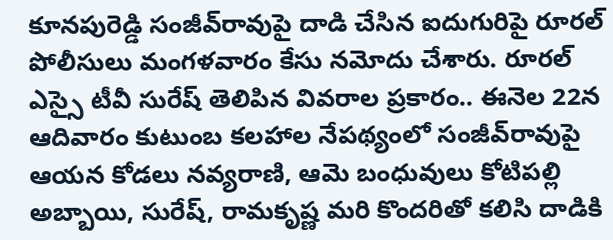కూనపురెడ్డి సంజీవ్‌రావుపై దాడి చేసిన ఐదుగురిపై రూరల్ పోలీసులు మంగళవారం కేసు నమోదు చేశారు. రూరల్ ఎస్సై టీవీ సురేష్ తెలిపిన వివరాల ప్రకారం.. ఈనెల 22న ఆదివారం కుటుంబ కలహాల నేపథ్యంలో సంజీవ్‌రావుపై ఆయన కోడలు నవ్యరాణి, ఆమె బంధువులు కోటిపల్లి అబ్బాయి, సురేష్, రామకృష్ణ మరి కొందరితో కలిసి దాడికి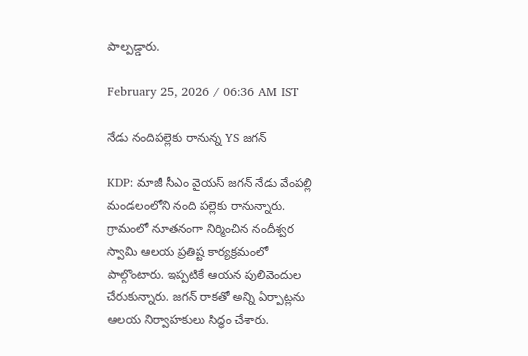పాల్పడ్డారు.

February 25, 2026 / 06:36 AM IST

నేడు నందిపల్లెకు రానున్న YS జగన్

KDP: మాజీ సీఎం వైయస్ జగన్ నేడు వేంపల్లి మండలంలోని నంది పల్లెకు రానున్నారు. గ్రామంలో నూతనంగా నిర్మించిన నందీశ్వర స్వామి ఆలయ ప్రతిష్ట కార్యక్రమంలో పాల్గొంటారు. ఇప్పటికే ఆయన పులివెందుల చేరుకున్నారు. జగన్ రాకతో అన్ని ఏర్పాట్లను ఆలయ నిర్వాహకులు సిద్ధం చేశారు.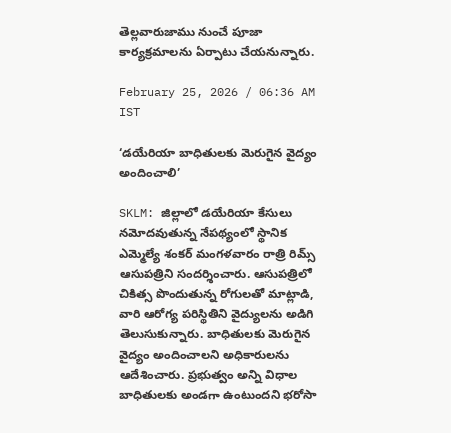తెల్లవారుజాము నుంచే పూజా కార్యక్రమాలను ఏర్పాటు చేయనున్నారు.

February 25, 2026 / 06:36 AM IST

‘డయేరియా బాధితులకు మెరుగైన వైద్యం అందించాలి’

SKLM: జిల్లాలో డయేరియా కేసులు నమోదవుతున్న నేపథ్యంలో స్థానిక ఎమ్మెల్యే శంకర్ మంగళవారం రాత్రి రిమ్స్ ఆసుపత్రిని సందర్శించారు. ఆసుపత్రిలో చికిత్స పొందుతున్న రోగులతో మాట్లాడి, వారి ఆరోగ్య పరిస్థితిని వైద్యులను అడిగి తెలుసుకున్నారు. బాధితులకు మెరుగైన వైద్యం అందించాలని అధికారులను ఆదేశించారు. ప్రభుత్వం అన్ని విధాల బాధితులకు అండగా ఉంటుందని భరోసా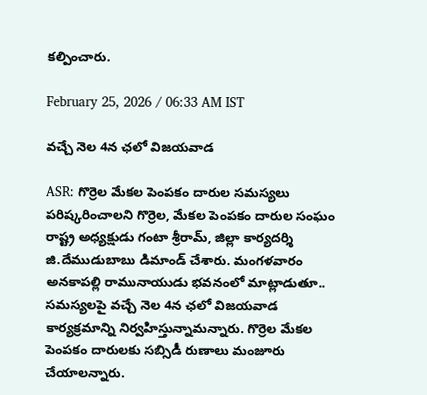కల్పించారు.

February 25, 2026 / 06:33 AM IST

వచ్చే నెల 4న ఛలో విజయవాడ

ASR: గొర్రెల మేకల పెంపకం దారుల సమస్యలు పరిష్కరించాలని గొర్రెల, మేకల పెంపకం దారుల సంఘం రాష్ట్ర అధ్యక్షుడు గంటా శ్రీరామ్, జిల్లా కార్యదర్శి జి.దేముడుబాబు డిమాండ్ చేశారు. మంగళవారం అనకాపల్లి రామునాయుడు భవనంలో మాట్లాడుతూ.. సమస్యలపై వచ్చే నెల 4న ఛలో విజయవాడ కార్యక్రమాన్ని నిర్వహిస్తున్నామన్నారు. గొర్రెల మేకల పెంపకం దారులకు సబ్సిడీ రుణాలు మంజూరు చేయాలన్నారు.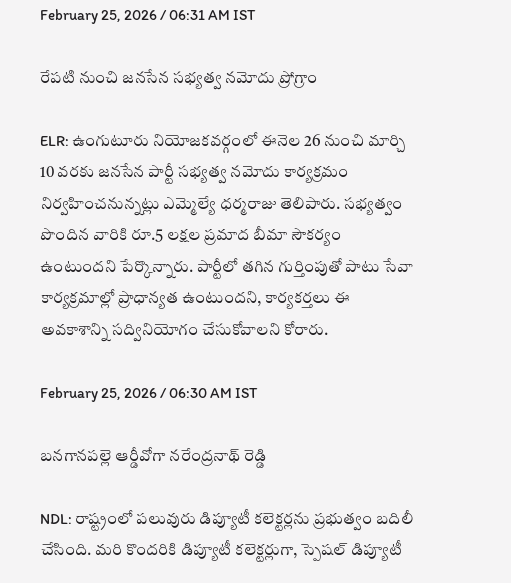February 25, 2026 / 06:31 AM IST

రేపటి నుంచి జనసేన సభ్యత్వ నమోదు ప్రోగ్రాం

ELR: ఉంగుటూరు నియోజకవర్గంలో ఈనెల 26 నుంచి మార్చి 10 వరకు జనసేన పార్టీ సభ్యత్వ నమోదు కార్యక్రమం నిర్వహించనున్నట్లు ఎమ్మెల్యే ధర్మరాజు తెలిపారు. సభ్యత్వం పొందిన వారికి రూ.5 లక్షల ప్రమాద బీమా సౌకర్యం ఉంటుందని పేర్కొన్నారు. పార్టీలో తగిన గుర్తింపుతో పాటు సేవా కార్యక్రమాల్లో ప్రాధాన్యత ఉంటుందని, కార్యకర్తలు ఈ అవకాశాన్ని సద్వినియోగం చేసుకోవాలని కోరారు.

February 25, 2026 / 06:30 AM IST

బనగానపల్లె ఆర్డీవోగా నరేంద్రనాథ్ రెడ్డి

NDL: రాష్ట్రంలో పలువురు డిప్యూటీ కలెక్టర్లను ప్రభుత్వం బదిలీ చేసింది. మరి కొందరికి డిప్యూటీ కలెక్టర్లుగా, స్పెషల్ డిప్యూటీ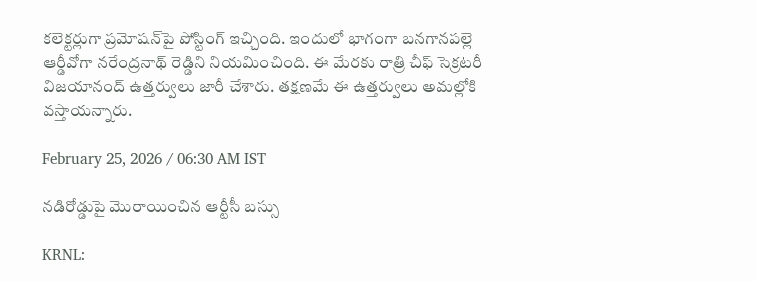కలెక్టర్లుగా ప్రమోషన్‌పై పోస్టింగ్ ఇచ్చింది. ఇందులో భాగంగా బనగానపల్లె ఆర్డీవోగా నరేంద్రనాథ్ రెడ్డిని నియమించింది. ఈ మేరకు రాత్రి చీఫ్ సెక్రటరీ విజయానంద్ ఉత్తర్వులు జారీ చేశారు. తక్షణమే ఈ ఉత్తర్వులు అమల్లోకి వస్తాయన్నారు.

February 25, 2026 / 06:30 AM IST

నడిరోడ్డుపై మొరాయించిన ఆర్టీసీ బస్సు

KRNL: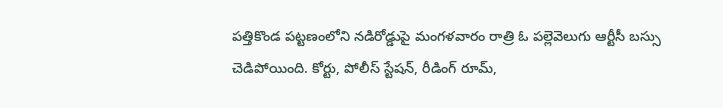పత్తికొండ పట్టణంలోని నడిరోడ్డుపై మంగళవారం రాత్రి ఓ పల్లెవెలుగు ఆర్టీసీ బస్సు చెడిపోయింది. కోర్టు, పోలీస్ స్టేషన్, రీడింగ్ రూమ్,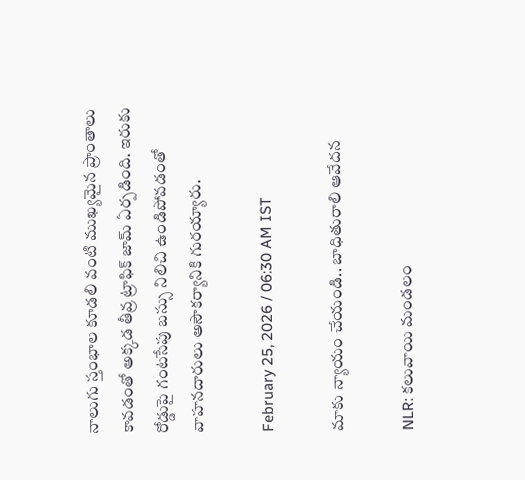నాలుగు స్తంభాల కూడలి వంటి ముఖ్యమైన ప్రాంతాలు కావడంతో అక్కడ తీవ్ర ట్రాఫిక్ జామ్ ఏర్పడింది. ఇరుకు రోడ్డుపై గంటసేపు బస్సు నిలిచి ఉండిపోవడంతో వాహనదారులు అసౌకర్యానికి గురయ్యారు.

February 25, 2026 / 06:30 AM IST

మాకు న్యాయం చేయండి.. బాధితురాలి ఆవేదన

NLR: కలువాయి మండలం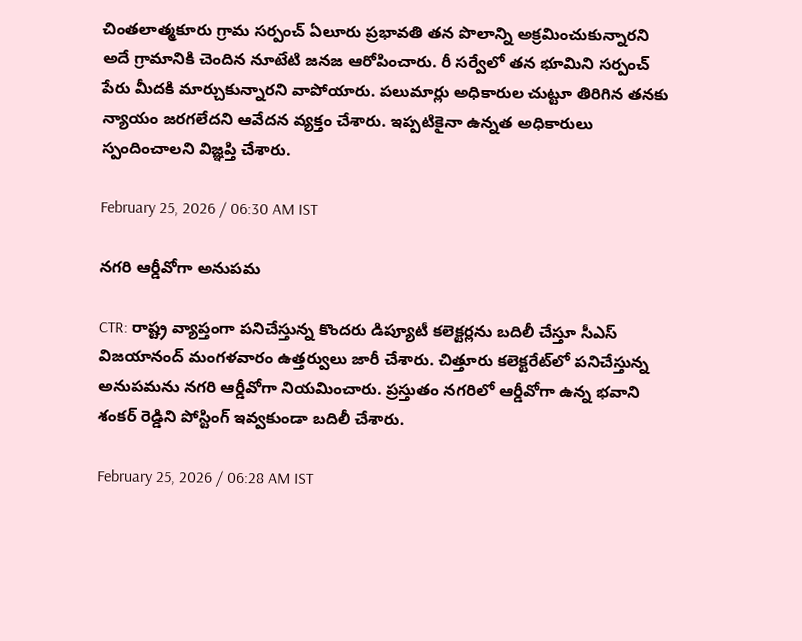చింతలాత్మకూరు గ్రామ సర్పంచ్ ఏలూరు ప్రభావతి తన పొలాన్ని అక్రమించుకున్నారని అదే గ్రామానికి చెందిన నూటేటి జనజ ఆరోపించారు. రీ సర్వేలో తన భూమిని సర్పంచ్ పేరు మీదకి మార్చుకున్నారని వాపోయారు. పలుమార్లు అధికారుల చుట్టూ తిరిగిన తనకు న్యాయం జరగలేదని ఆవేదన వ్యక్తం చేశారు. ఇప్పటికైనా ఉన్నత అధికారులు స్పందించాలని విజ్ఞప్తి చేశారు.

February 25, 2026 / 06:30 AM IST

నగరి ఆర్డీవోగా అనుపమ

CTR: రాష్ట్ర వ్యాప్తంగా పనిచేస్తున్న కొందరు డిప్యూటీ కలెక్టర్లను బదిలీ చేస్తూ సీఎస్ విజయానంద్ మంగళవారం ఉత్తర్వులు జారీ చేశారు. చిత్తూరు కలెక్టరేట్‌లో పనిచేస్తున్న అనుపమను నగరి ఆర్డీవోగా నియమించారు. ప్రస్తుతం నగరిలో ఆర్డీవోగా ఉన్న భవాని శంకర్ రెడ్డిని పోస్టింగ్ ఇవ్వకుండా బదిలీ చేశారు.

February 25, 2026 / 06:28 AM IST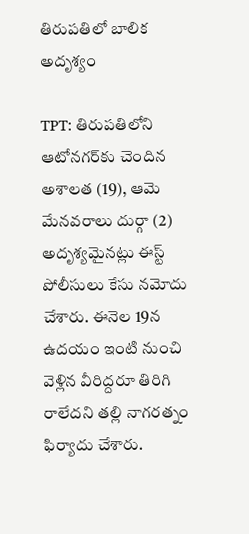తిరుపతిలో బాలిక అదృశ్యం

TPT: తిరుపతిలోని ఆటోనగర్‌కు చెందిన అశాలత (19), ఆమె మేనవరాలు దుర్గా (2) అదృశ్యమైనట్లు ఈస్ట్ పోలీసులు కేసు నమోదు చేశారు. ఈనెల 19న ఉదయం ఇంటి నుంచి వెళ్లిన వీరిద్దరూ తిరిగి రాలేదని తల్లి నాగరత్నం ఫిర్యాదు చేశారు.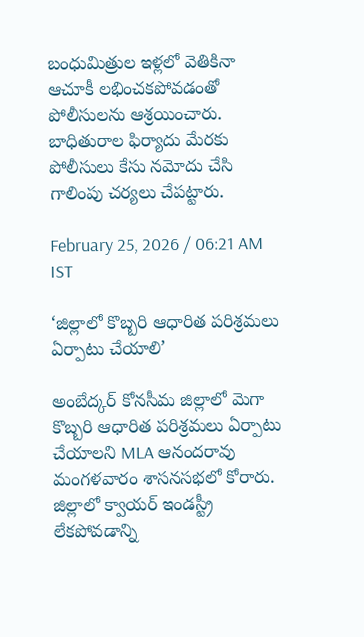బంధుమిత్రుల ఇళ్లలో వెతికినా ఆచూకీ లభించకపోవడంతో పోలీసులను ఆశ్రయించారు. బాధితురాల ఫిర్యాదు మేరకు పోలీసులు కేసు నమోదు చేసి గాలింపు చర్యలు చేపట్టారు.

February 25, 2026 / 06:21 AM IST

‘జిల్లాలో కొబ్బరి ఆధారిత పరిశ్రమలు ఏర్పాటు చేయాలి’

అంబేద్కర్ కోనసీమ జిల్లాలో మెగా కొబ్బరి ఆధారిత పరిశ్రమలు ఏర్పాటు చేయాలని MLA ఆనందరావు మంగళవారం శాసనసభలో కోరారు. జిల్లాలో క్వాయర్ ఇండస్ట్రీ లేకపోవడాన్ని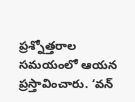ప్రశ్నోత్తరాల సమయంలో ఆయన ప్రస్తావించారు. ‘వన్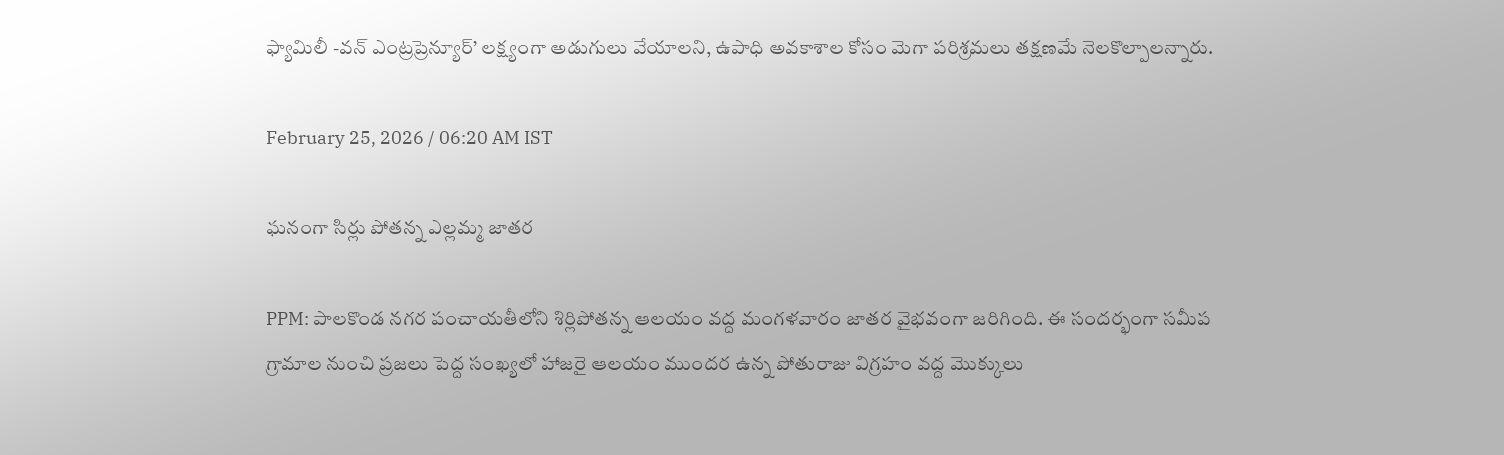ఫ్యామిలీ -వన్ ఎంట్రప్రెన్యూర్’ లక్ష్యంగా అడుగులు వేయాలని, ఉపాధి అవకాశాల కోసం మెగా పరిశ్రమలు తక్షణమే నెలకొల్పాలన్నారు.

February 25, 2026 / 06:20 AM IST

ఘనంగా సిర్లు పోతన్న ఎల్లమ్మ జాతర

PPM: పాలకొండ నగర పంచాయతీలోని శిర్లిపోతన్న ఆలయం వద్ద మంగళవారం జాతర వైభవంగా జరిగింది. ఈ సందర్భంగా సమీప గ్రామాల నుంచి ప్రజలు పెద్ద సంఖ్యలో హాజరై ఆలయం ముందర ఉన్న పోతురాజు విగ్రహం వద్ద మొక్కులు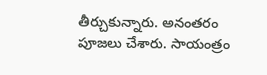తీర్చుకున్నారు. అనంతరం పూజలు చేశారు. సాయంత్రం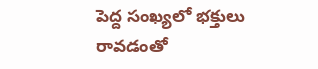పెద్ద సంఖ్యలో భక్తులు రావడంతో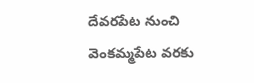దేవరపేట నుంచి వెంకమ్మపేట వరకు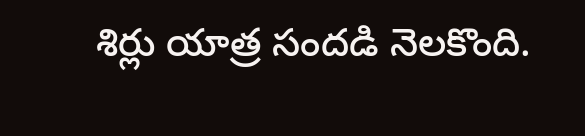శిర్లు యాత్ర సందడి నెలకొంది.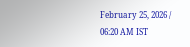February 25, 2026 / 06:20 AM IST